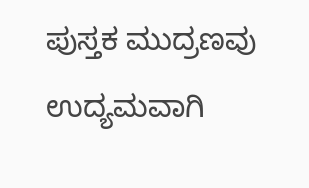ಪುಸ್ತಕ ಮುದ್ರಣವು ಉದ್ಯಮವಾಗಿ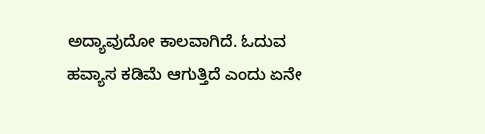ಅದ್ಯಾವುದೋ ಕಾಲವಾಗಿದೆ. ಓದುವ ಹವ್ಯಾಸ ಕಡಿಮೆ ಆಗುತ್ತಿದೆ ಎಂದು ಏನೇ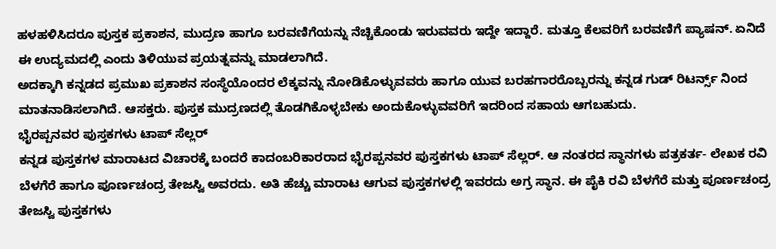ಹಳಹಳಿಸಿದರೂ ಪುಸ್ತಕ ಪ್ರಕಾಶನ, ಮುದ್ರಣ ಹಾಗೂ ಬರವಣಿಗೆಯನ್ನು ನೆಚ್ಚಿಕೊಂಡು ಇರುವವರು ಇದ್ದೇ ಇದ್ದಾರೆ. ಮತ್ತೂ ಕೆಲವರಿಗೆ ಬರವಣಿಗೆ ಪ್ಯಾಷನ್. ಏನಿದೆ ಈ ಉದ್ಯಮದಲ್ಲಿ ಎಂದು ತಿಳಿಯುವ ಪ್ರಯತ್ನವನ್ನು ಮಾಡಲಾಗಿದೆ.
ಅದಕ್ಕಾಗಿ ಕನ್ನಡದ ಪ್ರಮುಖ ಪ್ರಕಾಶನ ಸಂಸ್ಥೆಯೊಂದರ ಲೆಕ್ಕವನ್ನು ನೋಡಿಕೊಳ್ಳುವವರು ಹಾಗೂ ಯುವ ಬರಹಗಾರರೊಬ್ಬರನ್ನು ಕನ್ನಡ ಗುಡ್ ರಿಟರ್ನ್ಸ್ ನಿಂದ ಮಾತನಾಡಿಸಲಾಗಿದೆ. ಆಸಕ್ತರು. ಪುಸ್ತಕ ಮುದ್ರಣದಲ್ಲಿ ತೊಡಗಿಕೊಳ್ಳಬೇಕು ಅಂದುಕೊಳ್ಳುವವರಿಗೆ ಇದರಿಂದ ಸಹಾಯ ಆಗಬಹುದು.
ಭೈರಪ್ಪನವರ ಪುಸ್ತಕಗಳು ಟಾಪ್ ಸೆಲ್ಲರ್
ಕನ್ನಡ ಪುಸ್ತಕಗಳ ಮಾರಾಟದ ವಿಚಾರಕ್ಕೆ ಬಂದರೆ ಕಾದಂಬರಿಕಾರರಾದ ಭೈರಪ್ಪನವರ ಪುಸ್ತಕಗಳು ಟಾಪ್ ಸೆಲ್ಲರ್. ಆ ನಂತರದ ಸ್ಥಾನಗಳು ಪತ್ರಕರ್ತ- ಲೇಖಕ ರವಿ ಬೆಳಗೆರೆ ಹಾಗೂ ಪೂರ್ಣಚಂದ್ರ ತೇಜಸ್ವಿ ಅವರದು. ಅತಿ ಹೆಚ್ಚು ಮಾರಾಟ ಆಗುವ ಪುಸ್ತಕಗಳಲ್ಲಿ ಇವರದು ಅಗ್ರ ಸ್ಥಾನ. ಈ ಪೈಕಿ ರವಿ ಬೆಳಗೆರೆ ಮತ್ತು ಪೂರ್ಣಚಂದ್ರ ತೇಜಸ್ವಿ ಪುಸ್ತಕಗಳು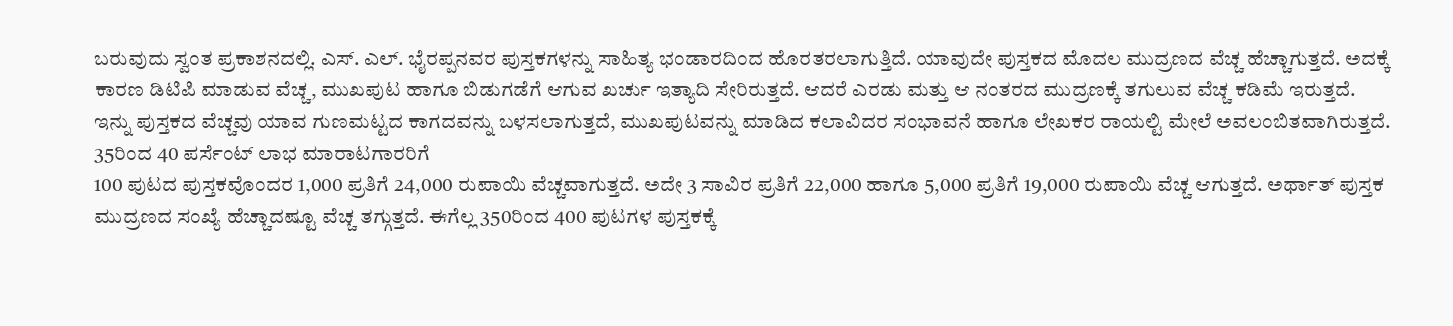ಬರುವುದು ಸ್ವಂತ ಪ್ರಕಾಶನದಲ್ಲಿ. ಎಸ್. ಎಲ್. ಭೈರಪ್ಪನವರ ಪುಸ್ತಕಗಳನ್ನು ಸಾಹಿತ್ಯ ಭಂಡಾರದಿಂದ ಹೊರತರಲಾಗುತ್ತಿದೆ. ಯಾವುದೇ ಪುಸ್ತಕದ ಮೊದಲ ಮುದ್ರಣದ ವೆಚ್ಚ ಹೆಚ್ಚಾಗುತ್ತದೆ. ಅದಕ್ಕೆ ಕಾರಣ ಡಿಟಿಪಿ ಮಾಡುವ ವೆಚ್ಚ, ಮುಖಪುಟ ಹಾಗೂ ಬಿಡುಗಡೆಗೆ ಆಗುವ ಖರ್ಚು ಇತ್ಯಾದಿ ಸೇರಿರುತ್ತದೆ. ಆದರೆ ಎರಡು ಮತ್ತು ಆ ನಂತರದ ಮುದ್ರಣಕ್ಕೆ ತಗುಲುವ ವೆಚ್ಚ ಕಡಿಮೆ ಇರುತ್ತದೆ. ಇನ್ನು ಪುಸ್ತಕದ ವೆಚ್ಚವು ಯಾವ ಗುಣಮಟ್ಟದ ಕಾಗದವನ್ನು ಬಳಸಲಾಗುತ್ತದೆ, ಮುಖಪುಟವನ್ನು ಮಾಡಿದ ಕಲಾವಿದರ ಸಂಭಾವನೆ ಹಾಗೂ ಲೇಖಕರ ರಾಯಲ್ಟಿ ಮೇಲೆ ಅವಲಂಬಿತವಾಗಿರುತ್ತದೆ.
35ರಿಂದ 40 ಪರ್ಸೆಂಟ್ ಲಾಭ ಮಾರಾಟಗಾರರಿಗೆ
100 ಪುಟದ ಪುಸ್ತಕವೊಂದರ 1,000 ಪ್ರತಿಗೆ 24,000 ರುಪಾಯಿ ವೆಚ್ಚವಾಗುತ್ತದೆ. ಅದೇ 3 ಸಾವಿರ ಪ್ರತಿಗೆ 22,000 ಹಾಗೂ 5,000 ಪ್ರತಿಗೆ 19,000 ರುಪಾಯಿ ವೆಚ್ಚ ಆಗುತ್ತದೆ. ಅರ್ಥಾತ್ ಪುಸ್ತಕ ಮುದ್ರಣದ ಸಂಖ್ಯೆ ಹೆಚ್ಚಾದಷ್ಟೂ ವೆಚ್ಚ ತಗ್ಗುತ್ತದೆ. ಈಗೆಲ್ಲ 350ರಿಂದ 400 ಪುಟಗಳ ಪುಸ್ತಕಕ್ಕೆ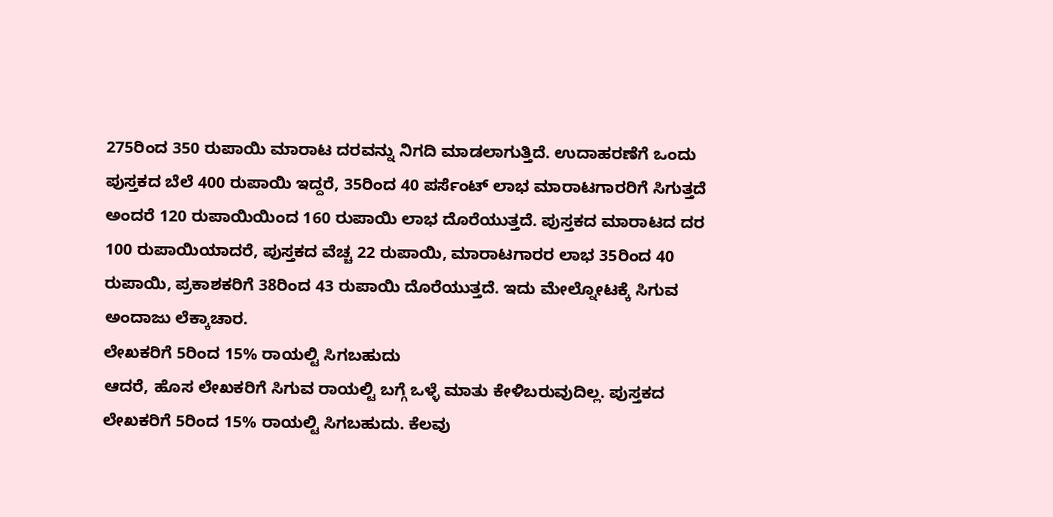275ರಿಂದ 350 ರುಪಾಯಿ ಮಾರಾಟ ದರವನ್ನು ನಿಗದಿ ಮಾಡಲಾಗುತ್ತಿದೆ. ಉದಾಹರಣೆಗೆ ಒಂದು ಪುಸ್ತಕದ ಬೆಲೆ 400 ರುಪಾಯಿ ಇದ್ದರೆ, 35ರಿಂದ 40 ಪರ್ಸೆಂಟ್ ಲಾಭ ಮಾರಾಟಗಾರರಿಗೆ ಸಿಗುತ್ತದೆ ಅಂದರೆ 120 ರುಪಾಯಿಯಿಂದ 160 ರುಪಾಯಿ ಲಾಭ ದೊರೆಯುತ್ತದೆ. ಪುಸ್ತಕದ ಮಾರಾಟದ ದರ 100 ರುಪಾಯಿಯಾದರೆ, ಪುಸ್ತಕದ ವೆಚ್ಚ 22 ರುಪಾಯಿ, ಮಾರಾಟಗಾರರ ಲಾಭ 35ರಿಂದ 40 ರುಪಾಯಿ, ಪ್ರಕಾಶಕರಿಗೆ 38ರಿಂದ 43 ರುಪಾಯಿ ದೊರೆಯುತ್ತದೆ. ಇದು ಮೇಲ್ನೋಟಕ್ಕೆ ಸಿಗುವ ಅಂದಾಜು ಲೆಕ್ಕಾಚಾರ.
ಲೇಖಕರಿಗೆ 5ರಿಂದ 15% ರಾಯಲ್ಟಿ ಸಿಗಬಹುದು
ಆದರೆ, ಹೊಸ ಲೇಖಕರಿಗೆ ಸಿಗುವ ರಾಯಲ್ಟಿ ಬಗ್ಗೆ ಒಳ್ಳೆ ಮಾತು ಕೇಳಿಬರುವುದಿಲ್ಲ. ಪುಸ್ತಕದ ಲೇಖಕರಿಗೆ 5ರಿಂದ 15% ರಾಯಲ್ಟಿ ಸಿಗಬಹುದು. ಕೆಲವು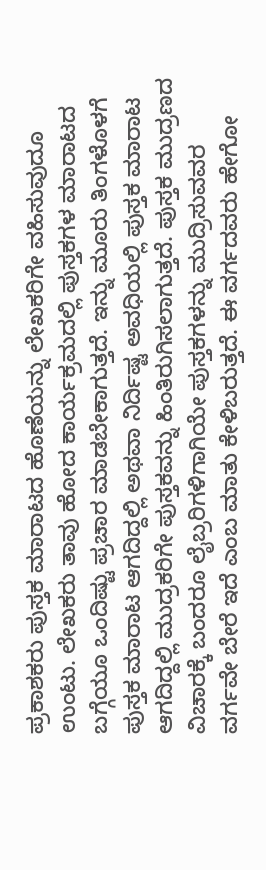ಪ್ರಕಾಶಕರು ಪುಸ್ತಕ ಮಾರಾಟದ ಹೊಣೆಯನ್ನು ಲೇಖಕರಿಗೇ ವಹಿಸುವುದೂ ಉಂಟು. ಲೇಖಕರು ತಾವು ಹೋದ ಕಾರ್ಯಕ್ರಮದಲ್ಲಿ ಪುಸ್ತಕಗಳ ಮಾರಾಟದ ಬಗ್ಗೆಯೂ ಒಂದಿಷ್ಟು ಪ್ರಚಾರ ಮಾಡಬೇಕಾಗುತ್ತದೆ. ಇನ್ನು ಮೂರು ತಿಂಗಳೊಳಗೆ ಪುಸ್ತಕ ಮಾರಾಟ ಆಗದಿದ್ದಲ್ಲಿ ಅಥವಾ ನಿರ್ದಿಷ್ಟ ಅವಧಿಯಲ್ಲಿ ಪುಸ್ತಕ ಮಾರಾಟ ಆಗದಿದ್ದಲ್ಲಿ ಮುದ್ರಕರಿಗೇ ಪುಸ್ತಕವನ್ನು ಹಿಂತಿರುಗಿಸಲಾಗುತ್ತದೆ. ಪುಸ್ತಕ ಮುದ್ರಣದ ವಿಚಾರಕ್ಕೆ ಬಂದರೂ ಲೈಬ್ರರಿಗಳಿಗಾಗಿಯೇ ಪುಸ್ತಕಗಳನ್ನು ಮುದ್ರಿಸುವವರ ವರ್ಗವೇ ಬೇರೆ ಇದೆ ಎಂಬ ಮಾತು ಕೇಳಿಬರುತ್ತದೆ. ಈ ವರ್ಗದವರು ಹೇಗೋ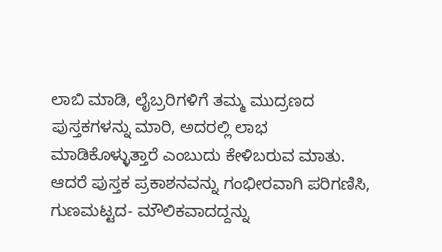ಲಾಬಿ ಮಾಡಿ, ಲೈಬ್ರರಿಗಳಿಗೆ ತಮ್ಮ ಮುದ್ರಣದ ಪುಸ್ತಕಗಳನ್ನು ಮಾರಿ, ಅದರಲ್ಲಿ ಲಾಭ ಮಾಡಿಕೊಳ್ಳುತ್ತಾರೆ ಎಂಬುದು ಕೇಳಿಬರುವ ಮಾತು. ಆದರೆ ಪುಸ್ತಕ ಪ್ರಕಾಶನವನ್ನು ಗಂಭೀರವಾಗಿ ಪರಿಗಣಿಸಿ, ಗುಣಮಟ್ಟದ- ಮೌಲಿಕವಾದದ್ದನ್ನು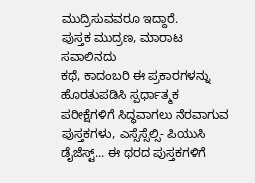ಮುದ್ರಿಸುವವರೂ ಇದ್ದಾರೆ.
ಪುಸ್ತಕ ಮುದ್ರಣ, ಮಾರಾಟ ಸವಾಲಿನದು
ಕಥೆ, ಕಾದಂಬರಿ ಈ ಪ್ರಕಾರಗಳನ್ನು ಹೊರತುಪಡಿಸಿ ಸ್ಪರ್ಧಾತ್ಮಕ ಪರೀಕ್ಷೆಗಳಿಗೆ ಸಿದ್ಧವಾಗಲು ನೆರವಾಗುವ ಪುಸ್ತಕಗಳು, ಎಸ್ಸೆಸ್ಸೆಲ್ಸಿ- ಪಿಯುಸಿ ಡೈಜೆಸ್ಟ್... ಈ ಥರದ ಪುಸ್ತಕಗಳಿಗೆ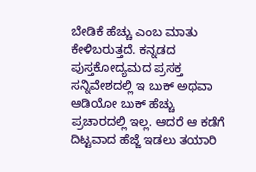ಬೇಡಿಕೆ ಹೆಚ್ಚು ಎಂಬ ಮಾತು ಕೇಳಿಬರುತ್ತದೆ. ಕನ್ನಡದ ಪುಸ್ತಕೋದ್ಯಮದ ಪ್ರಸಕ್ತ ಸನ್ನಿವೇಶದಲ್ಲಿ ಇ ಬುಕ್ ಅಥವಾ ಆಡಿಯೋ ಬುಕ್ ಹೆಚ್ಚು ಪ್ರಚಾರದಲ್ಲಿ ಇಲ್ಲ. ಆದರೆ ಆ ಕಡೆಗೆ ದಿಟ್ಟವಾದ ಹೆಜ್ಜೆ ಇಡಲು ತಯಾರಿ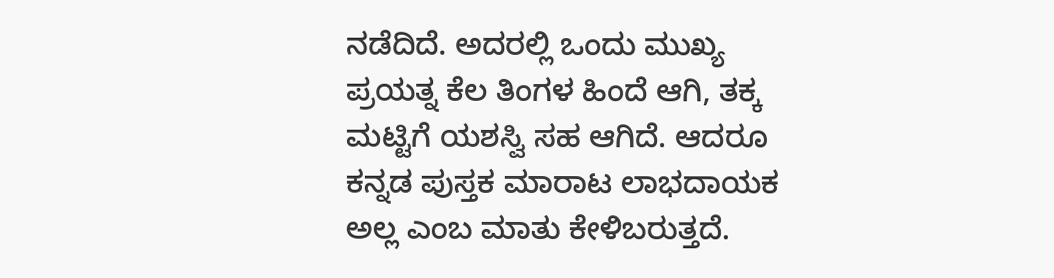ನಡೆದಿದೆ. ಅದರಲ್ಲಿ ಒಂದು ಮುಖ್ಯ ಪ್ರಯತ್ನ ಕೆಲ ತಿಂಗಳ ಹಿಂದೆ ಆಗಿ, ತಕ್ಕ ಮಟ್ಟಿಗೆ ಯಶಸ್ವಿ ಸಹ ಆಗಿದೆ. ಆದರೂ ಕನ್ನಡ ಪುಸ್ತಕ ಮಾರಾಟ ಲಾಭದಾಯಕ ಅಲ್ಲ ಎಂಬ ಮಾತು ಕೇಳಿಬರುತ್ತದೆ.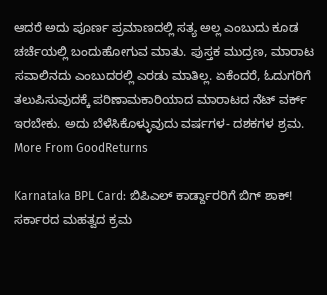ಆದರೆ ಅದು ಪೂರ್ಣ ಪ್ರಮಾಣದಲ್ಲಿ ಸತ್ಯ ಅಲ್ಲ ಎಂಬುದು ಕೂಡ ಚರ್ಚೆಯಲ್ಲಿ ಬಂದುಹೋಗುವ ಮಾತು. ಪುಸ್ತಕ ಮುದ್ರಣ, ಮಾರಾಟ ಸವಾಲಿನದು ಎಂಬುದರಲ್ಲಿ ಎರಡು ಮಾತಿಲ್ಲ. ಏಕೆಂದರೆ, ಓದುಗರಿಗೆ ತಲುಪಿಸುವುದಕ್ಕೆ ಪರಿಣಾಮಕಾರಿಯಾದ ಮಾರಾಟದ ನೆಟ್ ವರ್ಕ್ ಇರಬೇಕು. ಅದು ಬೆಳೆಸಿಕೊಳ್ಳುವುದು ವರ್ಷಗಳ- ದಶಕಗಳ ಶ್ರಮ.
More From GoodReturns

Karnataka BPL Card: ಬಿಪಿಎಲ್ ಕಾರ್ಡ್ದಾರರಿಗೆ ಬಿಗ್ ಶಾಕ್! ಸರ್ಕಾರದ ಮಹತ್ವದ ಕ್ರಮ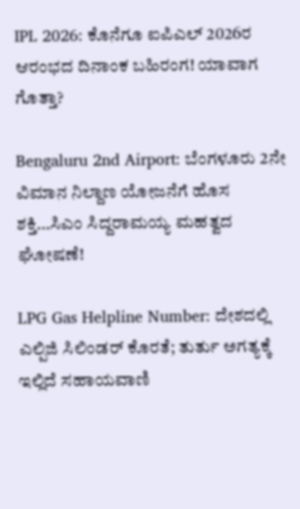IPL 2026: ಕೊನೆಗೂ ಐಪಿಎಲ್ 2026ರ ಆರಂಭದ ದಿನಾಂಕ ಬಹಿರಂಗ! ಯಾವಾಗ ಗೊತ್ತಾ?

Bengaluru 2nd Airport: ಬೆಂಗಳೂರು 2ನೇ ವಿಮಾನ ನಿಲ್ದಾಣ ಯೋಜನೆಗೆ ಹೊಸ ಶಕ್ತಿ…ಸಿಎಂ ಸಿದ್ದರಾಮಯ್ಯ ಮಹತ್ವದ ಘೋಷಣೆ!

LPG Gas Helpline Number: ದೇಶದಲ್ಲಿ ಎಲ್ಪಿಜಿ ಸಿಲಿಂಡರ್ ಕೊರತೆ; ತುರ್ತು ಅಗತ್ಯಕ್ಕೆ ಇಲ್ಲಿದೆ ಸಹಾಯವಾಣಿ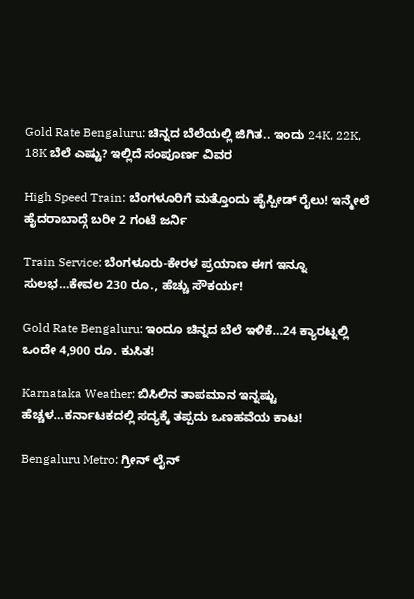Gold Rate Bengaluru: ಚಿನ್ನದ ಬೆಲೆಯಲ್ಲಿ ಜಿಗಿತ.. ಇಂದು 24K, 22K, 18K ಬೆಲೆ ಎಷ್ಟು? ಇಲ್ಲಿದೆ ಸಂಪೂರ್ಣ ವಿವರ

High Speed Train: ಬೆಂಗಳೂರಿಗೆ ಮತ್ತೊಂದು ಹೈಸ್ಪೀಡ್ ರೈಲು! ಇನ್ಮೇಲೆ ಹೈದರಾಬಾದ್ಗೆ ಬರೀ 2 ಗಂಟೆ ಜರ್ನಿ

Train Service: ಬೆಂಗಳೂರು-ಕೇರಳ ಪ್ರಯಾಣ ಈಗ ಇನ್ನೂ ಸುಲಭ…ಕೇವಲ 230 ರೂ., ಹೆಚ್ಚು ಸೌಕರ್ಯ!

Gold Rate Bengaluru: ಇಂದೂ ಚಿನ್ನದ ಬೆಲೆ ಇಳಿಕೆ…24 ಕ್ಯಾರಟ್ನಲ್ಲಿ ಒಂದೇ 4,900 ರೂ. ಕುಸಿತ!

Karnataka Weather: ಬಿಸಿಲಿನ ತಾಪಮಾನ ಇನ್ನಷ್ಟು ಹೆಚ್ಚಳ…ಕರ್ನಾಟಕದಲ್ಲಿ ಸದ್ಯಕ್ಕೆ ತಪ್ಪದು ಒಣಹವೆಯ ಕಾಟ!

Bengaluru Metro: ಗ್ರೀನ್ ಲೈನ್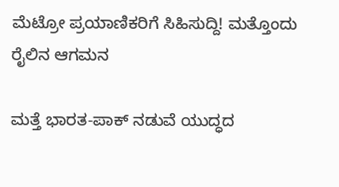ಮೆಟ್ರೋ ಪ್ರಯಾಣಿಕರಿಗೆ ಸಿಹಿಸುದ್ದಿ! ಮತ್ತೊಂದು ರೈಲಿನ ಆಗಮನ

ಮತ್ತೆ ಭಾರತ-ಪಾಕ್ ನಡುವೆ ಯುದ್ಧದ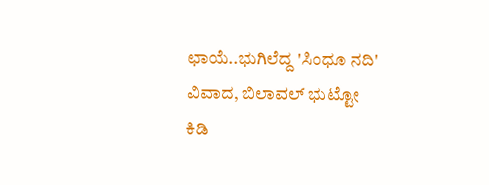ಛಾಯೆ..ಭುಗಿಲೆದ್ದ 'ಸಿಂಧೂ ನದಿ' ವಿವಾದ, ಬಿಲಾವಲ್ ಭುಟ್ಟೋ ಕಿಡಿ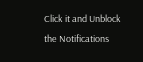Click it and Unblock the Notifications